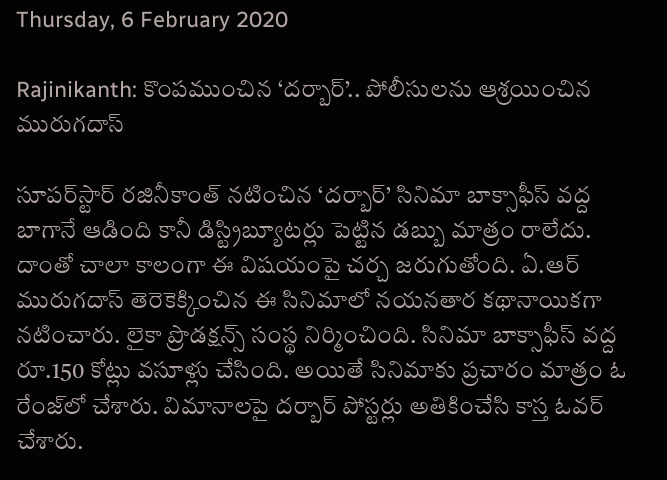Thursday, 6 February 2020

Rajinikanth: కొంపముంచిన ‘దర్బార్’.. పోలీసులను ఆశ్రయించిన మురుగదాస్

సూపర్‌స్టార్ రజినీకాంత్ నటించిన ‘దర్బార్’ సినిమా బాక్సాఫీస్ వద్ద బాగానే ఆడింది కానీ డిస్ట్రిబ్యూటర్లు పెట్టిన డబ్బు మాత్రం రాలేదు. దాంతో చాలా కాలంగా ఈ విషయంపై చర్చ జరుగుతోంది. ఏ.ఆర్ మురుగదాస్ తెరెకెక్కించిన ఈ సినిమాలో నయనతార కథానాయికగా నటించారు. లైకా ప్రొడక్షన్స్ సంస్థ నిర్మించింది. సినిమా బాక్సాఫీస్ వద్ద రూ.150 కోట్లు వసూళ్లు చేసింది. అయితే సినిమాకు ప్రచారం మాత్రం ఓ రేంజ్‌లో చేశారు. విమానాలపై దర్బార్ పోస్టర్లు అతికించేసి కాస్త ఓవర్ చేశారు.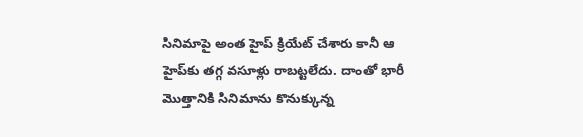సినిమాపై అంత హైప్ క్రియేట్ చేశారు కానీ ఆ హైప్‌కు తగ్గ వసూళ్లు రాబట్టలేదు. దాంతో భారీ మొత్తానికి సినిమాను కొనుక్కున్న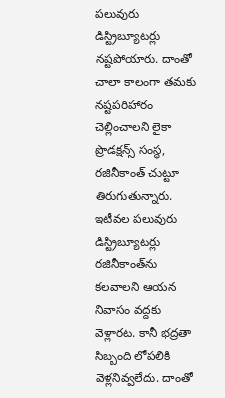పలువురు డిస్ట్రిబ్యూటర్లు నష్టపోయారు. దాంతో చాలా కాలంగా తమకు నష్టపరిహారం చెల్లించాలని లైకా ప్రొడక్షన్స్ సంస్థ, రజినీకాంత్ చుట్టూ తిరుగుతున్నారు. ఇటీవల పలువురు డిస్ట్రిబ్యూటర్లు రజినీకాంత్‌ను కలవాలని ఆయన నివాసం వద్దకు వెళ్లారట. కానీ భద్రతా సిబ్బంది లోపలికి వెళ్లనివ్వలేదు. దాంతో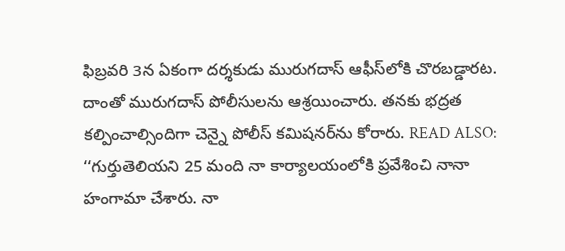ఫిబ్రవరి 3న ఏకంగా దర్శకుడు మురుగదాస్ ఆఫీస్‌లోకి చొరబడ్డారట. దాంతో మురుగదాస్ పోలీసులను ఆశ్రయించారు. తనకు భద్రత కల్పించాల్సిందిగా చెన్నై పోలీస్ కమిషనర్‌ను కోరారు. READ ALSO: ‘‘గుర్తుతెలియని 25 మంది నా కార్యాలయంలోకి ప్రవేశించి నానా హంగామా చేశారు. నా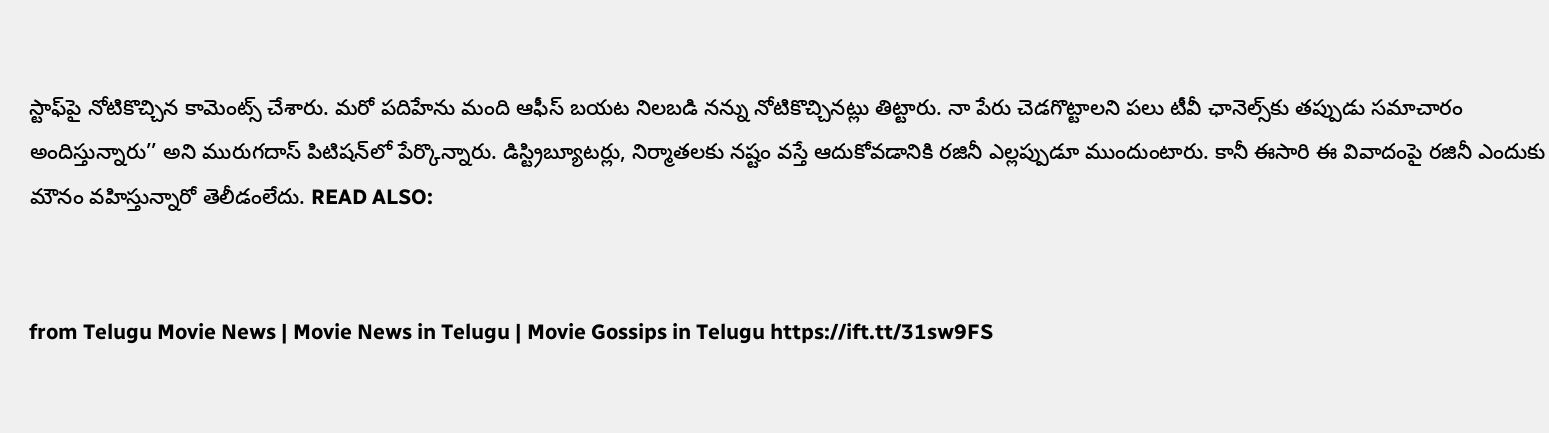స్టాఫ్‌పై నోటికొచ్చిన కామెంట్స్ చేశారు. మరో పదిహేను మంది ఆఫీస్ బయట నిలబడి నన్ను నోటికొచ్చినట్లు తిట్టారు. నా పేరు చెడగొట్టాలని పలు టీవీ ఛానెల్స్‌కు తప్పుడు సమాచారం అందిస్తున్నారు’’ అని మురుగదాస్ పిటిషన్‌లో పేర్కొన్నారు. డిస్ట్రిబ్యూటర్లు, నిర్మాతలకు నష్టం వస్తే ఆదుకోవడానికి రజినీ ఎల్లప్పుడూ ముందుంటారు. కానీ ఈసారి ఈ వివాదంపై రజినీ ఎందుకు మౌనం వహిస్తున్నారో తెలీడంలేదు. READ ALSO:


from Telugu Movie News | Movie News in Telugu | Movie Gossips in Telugu https://ift.tt/31sw9FS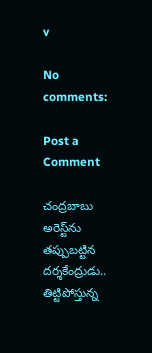v

No comments:

Post a Comment

చంద్రబాబు అరెస్ట్‌ను తప్పుబట్టిన దర్శకేంద్రుడు.. తిట్టిపోస్తున్న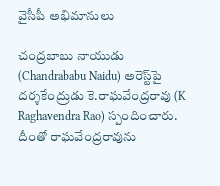వైసీపీ అభిమానులు

చంద్రబాబు నాయుడు (Chandrababu Naidu) అరెస్ట్‌పై దర్శకేంద్రుడు కె.రాఘవేంద్రరావు (K Raghavendra Rao) స్పందించారు. దీంతో రాఘవేంద్రరావును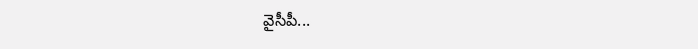వైసీపీ...